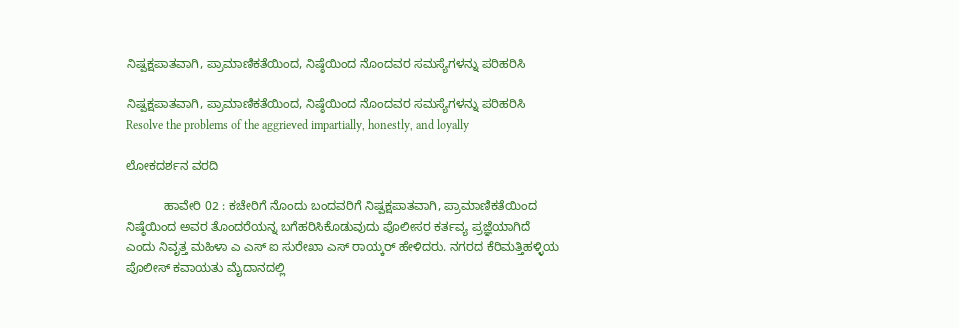ನಿಷ್ಪಕ್ಷಪಾತವಾಗಿ, ಪ್ರಾಮಾಣಿಕತೆಯಿಂದ, ನಿಷ್ಠೆಯಿಂದ ನೊಂದವರ ಸಮಸ್ಯೆಗಳನ್ನು ಪರಿಹರಿಸಿ

ನಿಷ್ಪಕ್ಷಪಾತವಾಗಿ, ಪ್ರಾಮಾಣಿಕತೆಯಿಂದ, ನಿಷ್ಠೆಯಿಂದ ನೊಂದವರ ಸಮಸ್ಯೆಗಳನ್ನು ಪರಿಹರಿಸಿ Resolve the problems of the aggrieved impartially, honestly, and loyally

ಲೋಕದರ್ಶನ ವರದಿ

           ಹಾವೇರಿ 02 : ಕಚೇರಿಗೆ ನೊಂದು ಬಂದವರಿಗೆ ನಿಷ್ಪಕ್ಷಪಾತವಾಗಿ, ಪ್ರಾಮಾಣಿಕತೆಯಿಂದ ನಿಷ್ಠೆಯಿಂದ ಅವರ ತೊಂದರೆಯನ್ನ ಬಗೆಹರಿಸಿಕೊಡುವುದು ಪೊಲೀಸರ ಕರ್ತವ್ಯ ಪ್ರಜ್ಞೆಯಾಗಿದೆ ಎಂದು ನಿವೃತ್ತ ಮಹಿಳಾ ಎ ಎಸ್ ಐ ಸುರೇಖಾ ಎಸ್ ರಾಯ್ಕರ್ ಹೇಳಿದರು. ನಗರದ ಕೆರಿಮತ್ತಿಹಳ್ಳಿಯ ಪೊಲೀಸ್ ಕವಾಯತು ಮೈದಾನದಲ್ಲಿ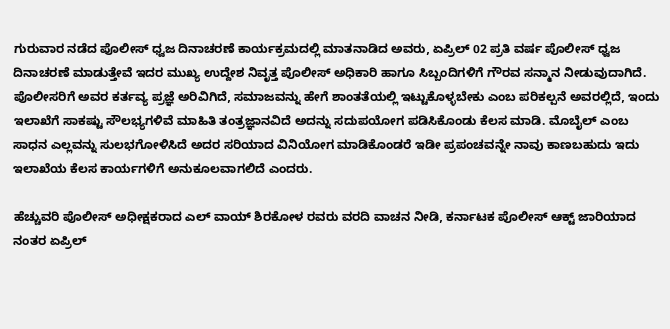ಗುರುವಾರ ನಡೆದ ಪೊಲೀಸ್ ಧ್ವಜ ದಿನಾಚರಣೆ ಕಾರ್ಯಕ್ರಮದಲ್ಲಿ ಮಾತನಾಡಿದ ಅವರು, ಏಪ್ರಿಲ್ 02 ಪ್ರತಿ ವರ್ಷ ಪೊಲೀಸ್ ಧ್ವಜ ದಿನಾಚರಣೆ ಮಾಡುತ್ತೇವೆ ಇದರ ಮುಖ್ಯ ಉದ್ದೇಶ ನಿವೃತ್ತ ಪೊಲೀಸ್ ಅಧಿಕಾರಿ ಹಾಗೂ ಸಿಬ್ಬಂದಿಗಳಿಗೆ ಗೌರವ ಸನ್ಮಾನ ನೀಡುವುದಾಗಿದೆ. ಪೊಲೀಸರಿಗೆ ಅವರ ಕರ್ತವ್ಯ ಪ್ರಜ್ಞೆ ಅರಿವಿಗಿದೆ, ಸಮಾಜವನ್ನು ಹೇಗೆ ಶಾಂತತೆಯಲ್ಲಿ ಇಟ್ಟುಕೊಳ್ಳಬೇಕು ಎಂಬ ಪರಿಕಲ್ಪನೆ ಅವರಲ್ಲಿದೆ, ಇಂದು ಇಲಾಖೆಗೆ ಸಾಕಷ್ಟು ಸೌಲಭ್ಯಗಳಿವೆ ಮಾಹಿತಿ ತಂತ್ರಜ್ಞಾನವಿದೆ ಅದನ್ನು ಸದುಪಯೋಗ ಪಡಿಸಿಕೊಂಡು ಕೆಲಸ ಮಾಡಿ. ಮೊಬೈಲ್ ಎಂಬ ಸಾಧನ ಎಲ್ಲವನ್ನು ಸುಲಭಗೋಳಿಸಿದೆ ಅದರ ಸರಿಯಾದ ವಿನಿಯೋಗ ಮಾಡಿಕೊಂಡರೆ ಇಡೀ ಪ್ರಪಂಚವನ್ನೇ ನಾವು ಕಾಣಬಹುದು ಇದು ಇಲಾಖೆಯ ಕೆಲಸ ಕಾರ್ಯಗಳಿಗೆ ಅನುಕೂಲವಾಗಲಿದೆ ಎಂದರು.

ಹೆಚ್ಚುವರಿ ಪೊಲೀಸ್ ಅಧೀಕ್ಷಕರಾದ ಎಲ್ ವಾಯ್ ಶಿರಕೋಳ ರವರು ವರದಿ ವಾಚನ ನೀಡಿ, ಕರ್ನಾಟಕ ಪೊಲೀಸ್ ಆಕ್ಟ್‌ ಜಾರಿಯಾದ ನಂತರ ಏಪ್ರಿಲ್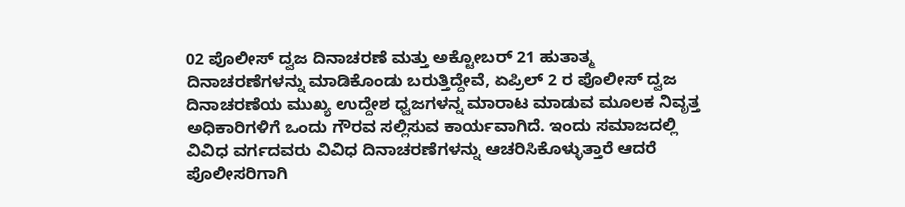02 ಪೊಲೀಸ್ ದ್ವಜ ದಿನಾಚರಣೆ ಮತ್ತು ಅಕ್ಟೋಬರ್ 21 ಹುತಾತ್ಮ ದಿನಾಚರಣೆಗಳನ್ನು ಮಾಡಿಕೊಂಡು ಬರುತ್ತಿದ್ದೇವೆ, ಏಪ್ರಿಲ್ 2 ರ ಪೊಲೀಸ್ ದ್ವಜ ದಿನಾಚರಣೆಯ ಮುಖ್ಯ ಉದ್ದೇಶ ಧ್ವಜಗಳನ್ನ ಮಾರಾಟ ಮಾಡುವ ಮೂಲಕ ನಿವೃತ್ತ ಅಧಿಕಾರಿಗಳಿಗೆ ಒಂದು ಗೌರವ ಸಲ್ಲಿಸುವ ಕಾರ್ಯವಾಗಿದೆ. ಇಂದು ಸಮಾಜದಲ್ಲಿ ವಿವಿಧ ವರ್ಗದವರು ವಿವಿಧ ದಿನಾಚರಣೆಗಳನ್ನು ಆಚರಿಸಿಕೊಳ್ಳುತ್ತಾರೆ ಆದರೆ ಪೊಲೀಸರಿಗಾಗಿ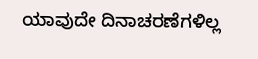ಯಾವುದೇ ದಿನಾಚರಣೆಗಳಿಲ್ಲ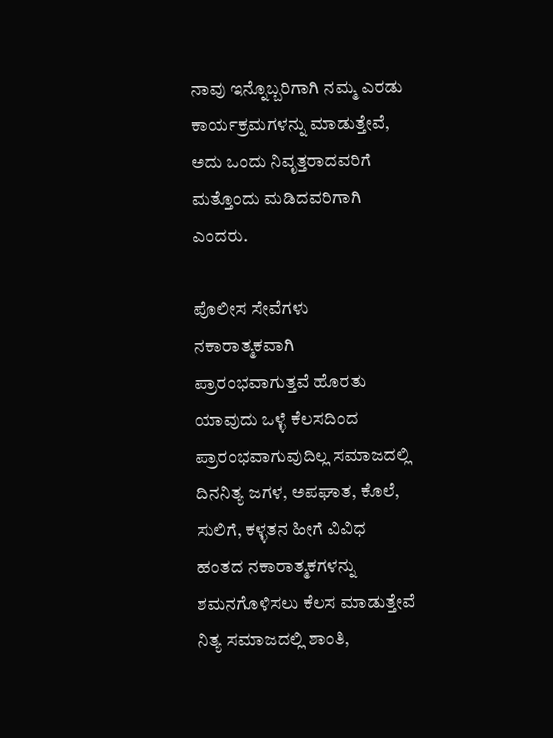ನಾವು ಇನ್ನೊಬ್ಬರಿಗಾಗಿ ನಮ್ಮ ಎರಡು ಕಾರ್ಯಕ್ರಮಗಳನ್ನು ಮಾಡುತ್ತೇವೆ, ಅದು ಒಂದು ನಿವೃತ್ತರಾದವರಿಗೆ ಮತ್ತೊಂದು ಮಡಿದವರಿಗಾಗಿ ಎಂದರು.

ಪೊಲೀಸ ಸೇವೆಗಳು ನಕಾರಾತ್ಮಕವಾಗಿ ಪ್ರಾರಂಭವಾಗುತ್ತವೆ ಹೊರತು ಯಾವುದು ಒಳ್ಳೆ ಕೆಲಸದಿಂದ ಪ್ರಾರಂಭವಾಗುವುದಿಲ್ಲ ಸಮಾಜದಲ್ಲಿ ದಿನನಿತ್ಯ ಜಗಳ, ಅಪಘಾತ, ಕೊಲೆ, ಸುಲಿಗೆ, ಕಳ್ಳತನ ಹೀಗೆ ವಿವಿಧ ಹಂತದ ನಕಾರಾತ್ಮಕಗಳನ್ನು ಶಮನಗೊಳಿಸಲು ಕೆಲಸ ಮಾಡುತ್ತೇವೆ ನಿತ್ಯ ಸಮಾಜದಲ್ಲಿ ಶಾಂತಿ,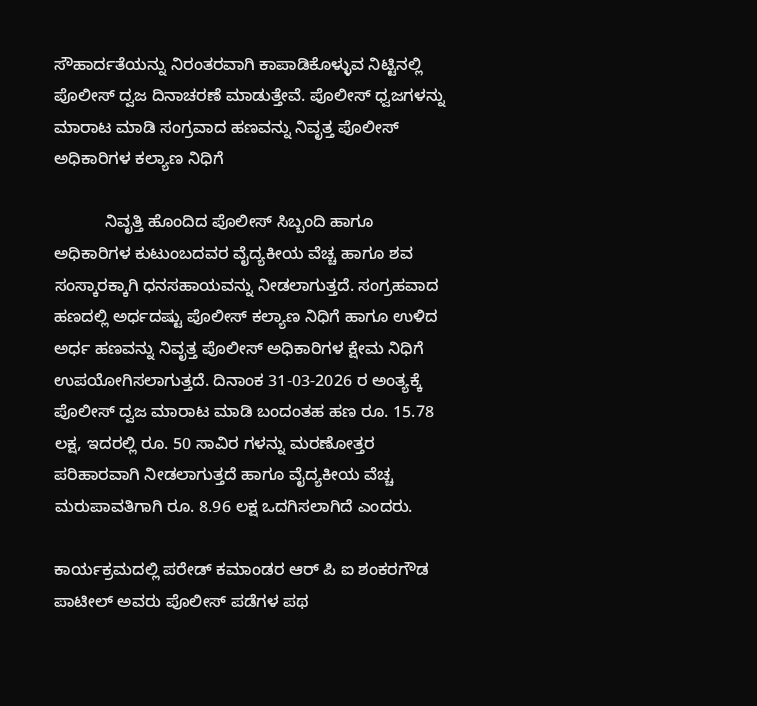ಸೌಹಾರ್ದತೆಯನ್ನು ನಿರಂತರವಾಗಿ ಕಾಪಾಡಿಕೊಳ್ಳುವ ನಿಟ್ಟಿನಲ್ಲಿ ಪೊಲೀಸ್ ದ್ವಜ ದಿನಾಚರಣೆ ಮಾಡುತ್ತೇವೆ. ಪೊಲೀಸ್ ಧ್ವಜಗಳನ್ನು ಮಾರಾಟ ಮಾಡಿ ಸಂಗ್ರವಾದ ಹಣವನ್ನು ನಿವೃತ್ತ ಪೊಲೀಸ್ ಅಧಿಕಾರಿಗಳ ಕಲ್ಯಾಣ ನಿಧಿಗೆ

           ನಿವೃತ್ತಿ ಹೊಂದಿದ ಪೊಲೀಸ್ ಸಿಬ್ಬಂದಿ ಹಾಗೂ ಅಧಿಕಾರಿಗಳ ಕುಟುಂಬದವರ ವೈದ್ಯಕೀಯ ವೆಚ್ಚ ಹಾಗೂ ಶವ ಸಂಸ್ಕಾರಕ್ಕಾಗಿ ಧನಸಹಾಯವನ್ನು ನೀಡಲಾಗುತ್ತದೆ. ಸಂಗ್ರಹವಾದ ಹಣದಲ್ಲಿ ಅರ್ಧದಷ್ಟು ಪೊಲೀಸ್ ಕಲ್ಯಾಣ ನಿಧಿಗೆ ಹಾಗೂ ಉಳಿದ ಅರ್ಧ ಹಣವನ್ನು ನಿವೃತ್ತ ಪೊಲೀಸ್ ಅಧಿಕಾರಿಗಳ ಕ್ಷೇಮ ನಿಧಿಗೆ ಉಪಯೋಗಿಸಲಾಗುತ್ತದೆ. ದಿನಾಂಕ 31-03-2026 ರ ಅಂತ್ಯಕ್ಕೆ ಪೊಲೀಸ್ ದ್ವಜ ಮಾರಾಟ ಮಾಡಿ ಬಂದಂತಹ ಹಣ ರೂ. 15.78 ಲಕ್ಷ, ಇದರಲ್ಲಿ ರೂ. 50 ಸಾವಿರ ಗಳನ್ನು ಮರಣೋತ್ತರ ಪರಿಹಾರವಾಗಿ ನೀಡಲಾಗುತ್ತದೆ ಹಾಗೂ ವೈದ್ಯಕೀಯ ವೆಚ್ಚ ಮರುಪಾವತಿಗಾಗಿ ರೂ. 8.96 ಲಕ್ಷ ಒದಗಿಸಲಾಗಿದೆ ಎಂದರು.

ಕಾರ್ಯಕ್ರಮದಲ್ಲಿ ಪರೇಡ್ ಕಮಾಂಡರ ಆರ್ ಪಿ ಐ ಶಂಕರಗೌಡ ಪಾಟೀಲ್ ಅವರು ಪೊಲೀಸ್ ಪಡೆಗಳ ಪಥ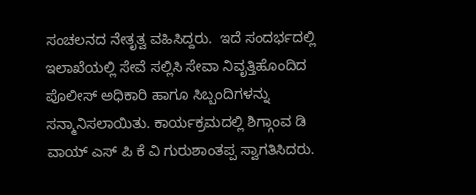ಸಂಚಲನದ ನೇತೃತ್ವ ವಹಿಸಿದ್ದರು.  ಇದೆ ಸಂದರ್ಭದಲ್ಲಿ ಇಲಾಖೆಯಲ್ಲಿ ಸೇವೆ ಸಲ್ಲಿಸಿ ಸೇವಾ ನಿವೃತ್ತಿಹೊಂದಿದ ಪೊಲೀಸ್ ಅಧಿಕಾರಿ ಹಾಗೂ ಸಿಬ್ಬಂದಿಗಳನ್ನು ಸನ್ಮಾನಿಸಲಾಯಿತು. ಕಾರ್ಯಕ್ರಮದಲ್ಲಿ ಶಿಗ್ಗಾಂವ ಡಿ ವಾಯ್ ಎಸ್ ಪಿ ಕೆ ವಿ ಗುರುಶಾಂತಪ್ಪ ಸ್ವಾಗತಿಸಿದರು.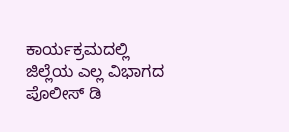ಕಾರ್ಯಕ್ರಮದಲ್ಲಿ ಜಿಲ್ಲೆಯ ಎಲ್ಲ ವಿಭಾಗದ ಪೊಲೀಸ್ ಡಿ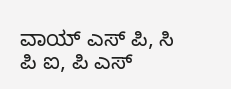ವಾಯ್ ಎಸ್ ಪಿ, ಸಿ ಪಿ ಐ, ಪಿ ಎಸ್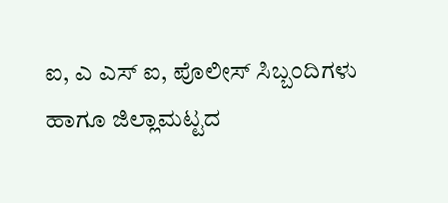ಐ, ಎ ಎಸ್ ಐ, ಪೊಲೀಸ್ ಸಿಬ್ಬಂದಿಗಳು ಹಾಗೂ ಜಿಲ್ಲಾಮಟ್ಟದ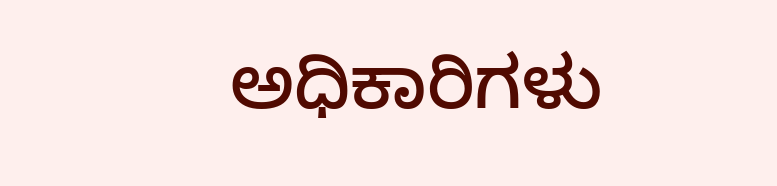ಅಧಿಕಾರಿಗಳು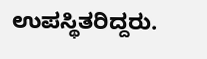ಉಪಸ್ಥಿತರಿದ್ದರು.